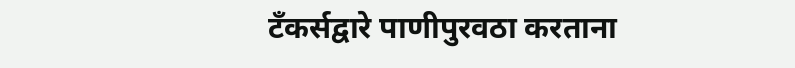टँकर्सद्वारे पाणीपुरवठा करताना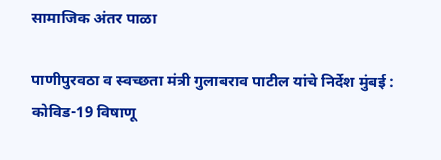सामाजिक अंतर पाळा

पाणीपुरवठा व स्वच्छता मंत्री गुलाबराव पाटील यांचे निर्देश मुंबई : कोविड-19 विषाणू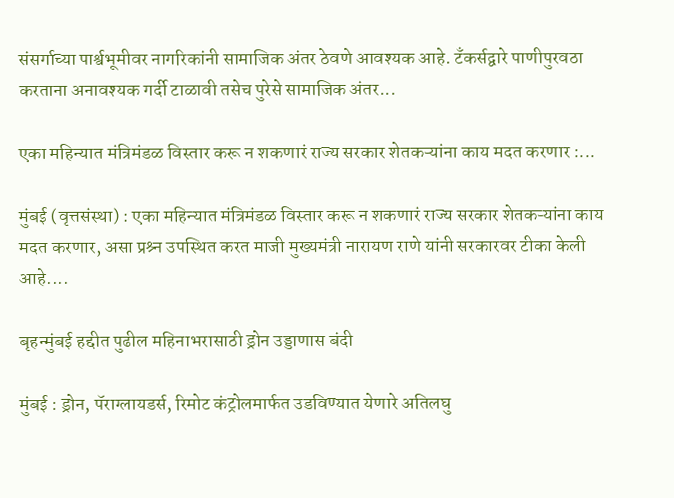संसर्गाच्या पार्श्वभूमीवर नागरिकांनी सामाजिक अंतर ठेवणे आवश्यक आहे. टँकर्सद्वारे पाणीपुरवठा करताना अनावश्यक गर्दी टाळावी तसेच पुरेसे सामाजिक अंतर...

एका महिन्यात मंत्रिमंडळ विस्तार करू न शकणारं राज्य सरकार शेतकऱ्यांना काय मदत करणार :...

मुंबई (वृत्तसंस्था) : एका महिन्यात मंत्रिमंडळ विस्तार करू न शकणारं राज्य सरकार शेतकऱ्यांना काय मदत करणार, असा प्रश्र्न उपस्थित करत माजी मुख्यमंत्री नारायण राणे यांनी सरकारवर टीका केली आहे....

बृहन्मुंबई हद्दीत पुढील महिनाभरासाठी ड्रोन उड्डाणास बंदी

मुंबई : ड्रोन, पॅराग्लायडर्स, रिमोट कंट्रोलमार्फत उडविण्यात येणारे अतिलघु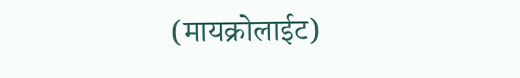(मायक्रोलाईट)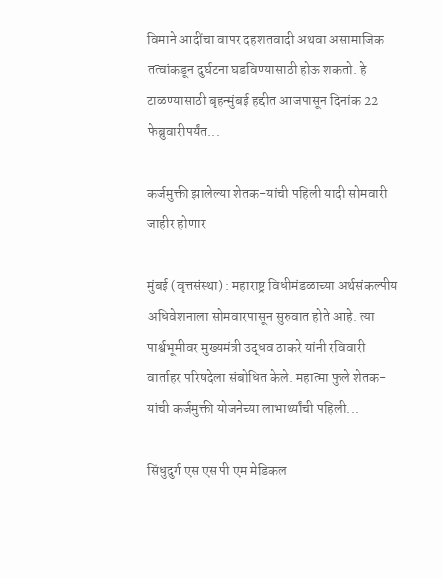विमाने आदींचा वापर दहशतवादी अथवा असामाजिक तत्वांकडून दुर्घटना घडविण्यासाठी होऊ शकतो. हे टाळण्यासाठी बृहन्मुंबई हद्दीत आजपासून दिनांक 22 फेब्रुवारीपर्यंत...

कर्जमुक्ती झालेल्या शेतक-यांची पहिली यादी सोमवारी जाहीर होणार

मुंबई (वृत्तसंस्था) : महाराष्ट्र विधीमंडळाच्या अर्थसंकल्पीय अधिवेशनाला सोमवारपासून सुरुवात होते आहे. त्या पार्श्वभूमीवर मुख्यमंत्री उद्धव ठाकरे यांनी रविवारी वार्ताहर परिषदेला संबोधित केले. महात्मा फुले शेतक-यांची कर्जमुक्ती योजनेच्या लाभार्थ्यांची पहिली...

सिंधुदुर्ग एस एस पी एम मेडिकल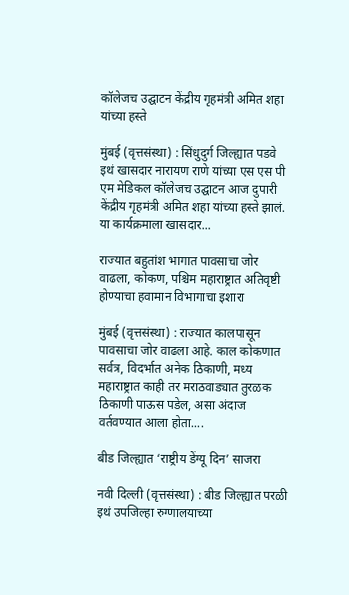कॉलेजच उद्घाटन केंद्रीय गृहमंत्री अमित शहा यांच्या हस्ते

मुंबई (वृत्तसंस्था) : सिंधुदुर्ग जिल्ह्यात पडवे इथं खासदार नारायण राणे यांच्या एस एस पी एम मेडिकल कॉलेजच उद्घाटन आज दुपारी केंद्रीय गृहमंत्री अमित शहा यांच्या हस्ते झालं. या कार्यक्रमाला खासदार...

राज्यात बहुतांश भागात पावसाचा जोर वाढला, कोकण, पश्चिम महाराष्ट्रात अतिवृष्टी होण्याचा हवामान विभागाचा इशारा

मुंबई (वृत्तसंस्था) : राज्यात कालपासून पावसाचा जोर वाढला आहे. काल कोकणात सर्वत्र, विदर्भात अनेक ठिकाणी, मध्य महाराष्ट्रात काही तर मराठवाड्यात तुरळक ठिकाणी पाऊस पडेल, असा अंदाज वर्तवण्यात आला होता....

बीड जिल्ह्यात ‘राष्ट्रीय डेंग्यू दिन’ साजरा

नवी दिल्ली (वृत्तसंस्था) : बीड जिल्ह्यात परळी इथं उपजिल्हा रुग्णालयाच्या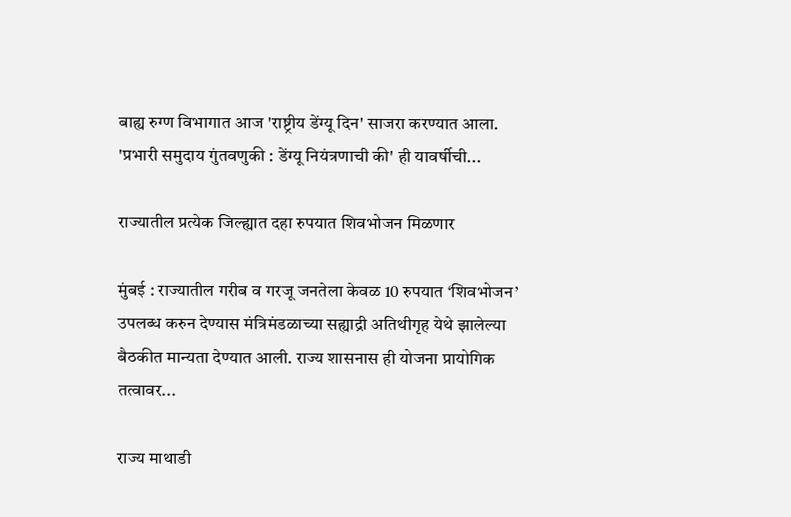बाह्य रुग्ण विभागात आज 'राष्ट्रीय डेंग्यू दिन' साजरा करण्यात आला. 'प्रभारी समुदाय गुंतवणुकी : डेंग्यू नियंत्रणाची की' ही यावर्षीची...

राज्यातील प्रत्येक जिल्ह्यात दहा रुपयात शिवभोजन मिळणार

मुंबई : राज्यातील गरीब व गरजू जनतेला केवळ 10 रुपयात ‘शिवभोजन’ उपलब्ध करुन देण्यास मंत्रिमंडळाच्या सह्याद्री अतिथीगृह येथे झालेल्या बैठकीत मान्यता देण्यात आली. राज्य शासनास ही योजना प्रायोगिक तत्वावर...

राज्य माथाडी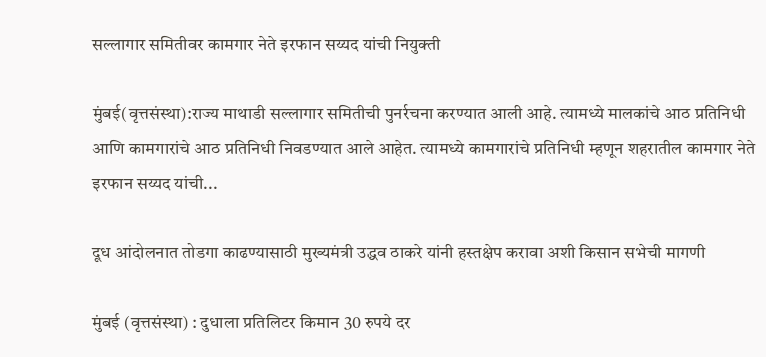सल्लागार समितीवर कामगार नेते इरफान सय्यद यांची नियुक्ती

मुंबई(वृत्तसंस्था):राज्य माथाडी सल्लागार समितीची पुनर्रचना करण्यात आली आहे. त्यामध्ये मालकांचे आठ प्रतिनिधी आणि कामगारांचे आठ प्रतिनिधी निवडण्यात आले आहेत. त्यामध्ये कामगारांचे प्रतिनिधी म्हणून शहरातील कामगार नेते इरफान सय्यद यांची...

दूध आंदोलनात तोडगा काढण्यासाठी मुख्यमंत्री उद्धव ठाकरे यांनी हस्तक्षेप करावा अशी किसान सभेची मागणी

मुंबई (वृत्तसंस्था) : दुधाला प्रतिलिटर किमान 30 रुपये दर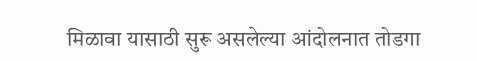मिळावा यासाठी सुरू असलेल्या आंदोलनात तोडगा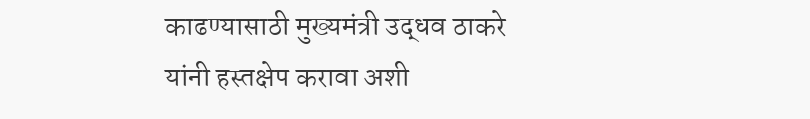काढण्यासाठी मुख्यमंत्री उद्धव ठाकरे यांनी हस्तक्षेप करावा अशी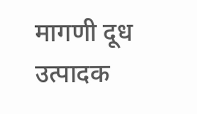मागणी दूध उत्पादक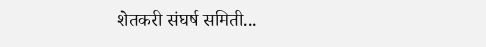शेतकरी संघर्ष समिती...